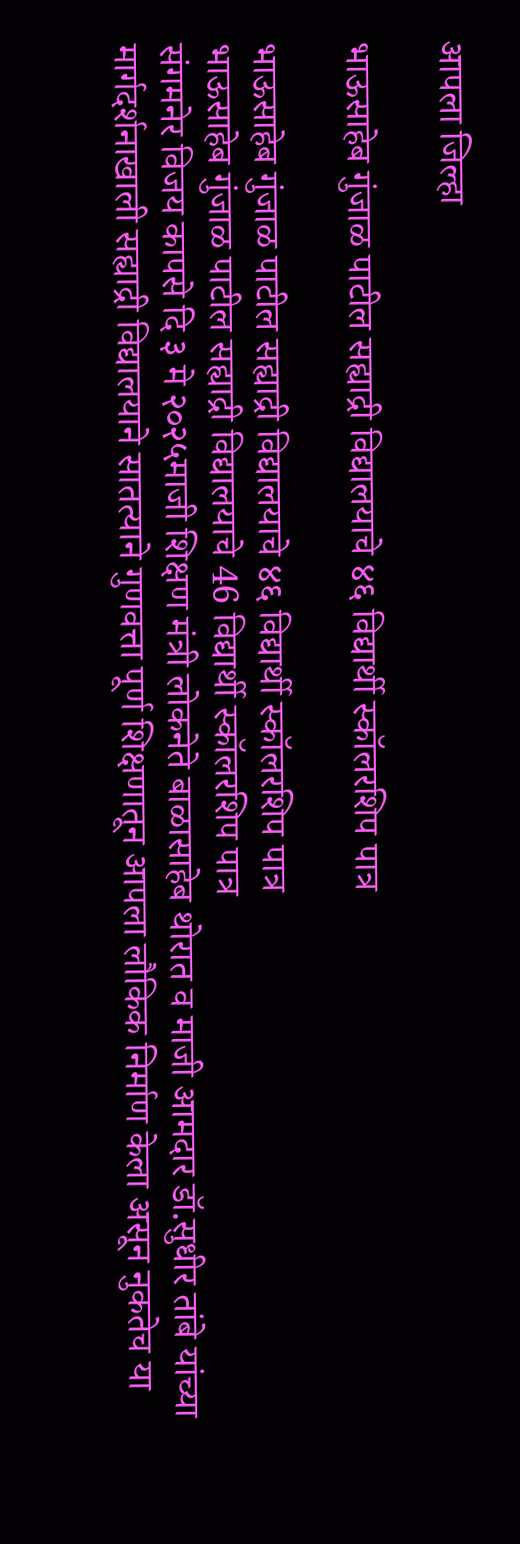आपला जिल्हा

भाऊसाहेब गुंजाळ पाटील सह्याद्री विद्यालयाचे ४६ विद्यार्थी स्कॉलरशिप पात्र

भाऊसाहेब गुंजाळ पाटील सह्याद्री विद्यालयाचे ४६ विद्यार्थी स्कॉलरशिप पात्र
भाऊसाहेब गुंजाळ पाटील सह्याद्री विद्यालयाचे 46 विद्यार्थी स्कॉलरशिप पात्र
संगमनेर विजय कापसे दि ३ मे २०२५माजी शिक्षण मंत्री लोकनेते बाळासाहेब थोरात व माजी आमदार डॉ.सुधीर तांबे यांच्या मार्गदर्शनाखाली सह्याद्री विद्यालयाने सातत्याने गुणवत्ता पूर्ण शिक्षणातून आपला लौकिक निर्माण केला असून नुकतेच या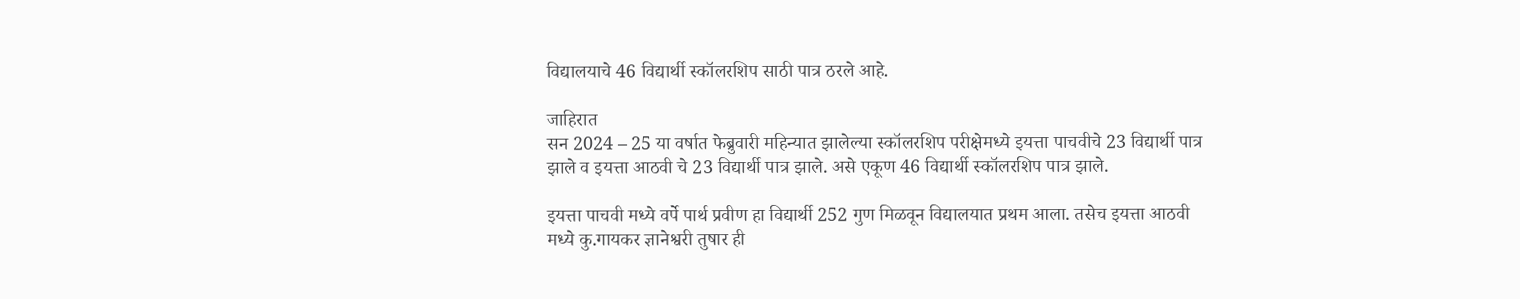विद्यालयाचे 46 विद्यार्थी स्कॉलरशिप साठी पात्र ठरले आहे.

जाहिरात
सन 2024 – 25 या वर्षात फेब्रुवारी महिन्यात झालेल्या स्कॉलरशिप परीक्षेमध्ये इयत्ता पाचवीचे 23 विद्यार्थी पात्र झाले व इयत्ता आठवी चे 23 विद्यार्थी पात्र झाले. असे एकूण 46 विद्यार्थी स्कॉलरशिप पात्र झाले.

इयत्ता पाचवी मध्ये वर्पे पार्थ प्रवीण हा विद्यार्थी 252 गुण मिळवून विद्यालयात प्रथम आला. तसेच इयत्ता आठवी मध्ये कु.गायकर ज्ञानेश्वरी तुषार ही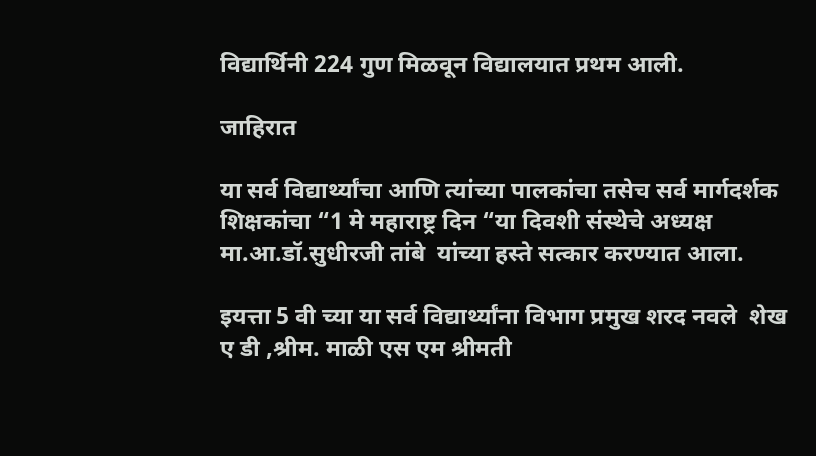विद्यार्थिनी 224 गुण मिळवून विद्यालयात प्रथम आली.

जाहिरात

या सर्व विद्यार्थ्यांचा आणि त्यांच्या पालकांचा तसेच सर्व मार्गदर्शक शिक्षकांचा “1 मे महाराष्ट्र दिन “या दिवशी संस्थेचे अध्यक्ष मा.आ.डॉ.सुधीरजी तांबे  यांच्या हस्ते सत्कार करण्यात आला.

इयत्ता 5 वी च्या या सर्व विद्यार्थ्यांना विभाग प्रमुख शरद नवले  शेख ए डी ,श्रीम. माळी एस एम श्रीमती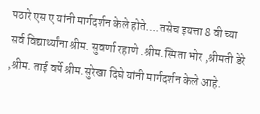पठारे एस ए यांनी मार्गदर्शन केले होते….तसेच इयत्ता 8 वी च्या सर्व विद्यार्थ्यांना श्रीम. सुवर्णा रहाणे .श्रीम.स्मिता भोर ,श्रीमती डेरे ,श्रीम. ताई वर्पे श्रीम.सुरेखा दिघे यांनी मार्गदर्शन केले आहे.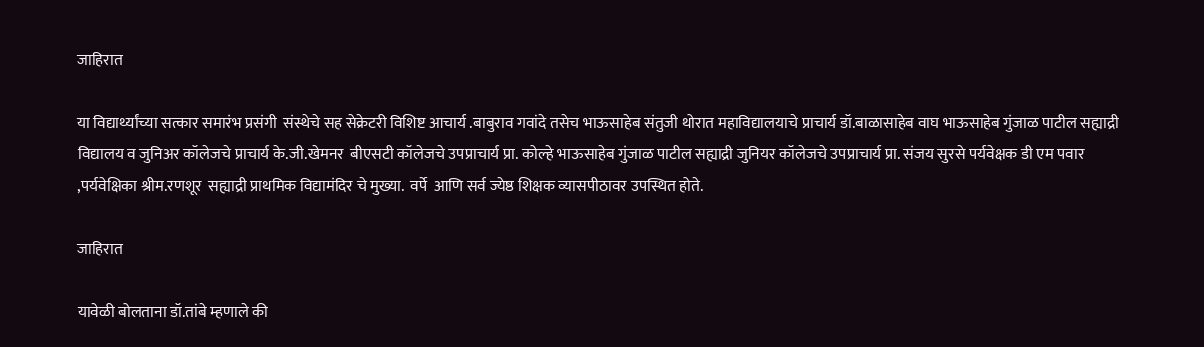जाहिरात

या विद्यार्थ्यांच्या सत्कार समारंभ प्रसंगी  संस्थेचे सह सेक्रेटरी विशिष्ट आचार्य .बाबुराव गवांदे तसेच भाऊसाहेब संतुजी थोरात महाविद्यालयाचे प्राचार्य डॉ.बाळासाहेब वाघ भाऊसाहेब गुंजाळ पाटील सह्याद्री विद्यालय व जुनिअर कॉलेजचे प्राचार्य के.जी.खेमनर  बीएसटी कॉलेजचे उपप्राचार्य प्रा. कोल्हे भाऊसाहेब गुंजाळ पाटील सह्याद्री जुनियर कॉलेजचे उपप्राचार्य प्रा. संजय सुरसे पर्यवेक्षक डी एम पवार ,पर्यवेक्षिका श्रीम.रणशूर  सह्याद्री प्राथमिक विद्यामंदिर चे मुख्या.  वर्पे  आणि सर्व ज्येष्ठ शिक्षक व्यासपीठावर उपस्थित होते.

जाहिरात

यावेळी बोलताना डॉ.तांबे म्हणाले की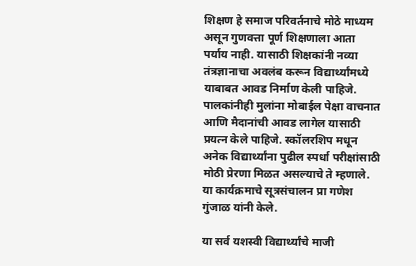शिक्षण हे समाज परिवर्तनाचे मोठे माध्यम असून गुणवत्ता पूर्ण शिक्षणाला आता पर्याय नाही. यासाठी शिक्षकांनी नव्या तंत्रज्ञानाचा अवलंब करून विद्यार्थ्यांमध्ये याबाबत आवड निर्माण केली पाहिजे. पालकांनीही मुलांना मोबाईल पेक्षा वाचनात आणि मैदानांची आवड लागेल यासाठी प्रयत्न केले पाहिजे. स्कॉलरशिप मधून अनेक विद्यार्थ्यांना पुढील स्पर्धा परीक्षांसाठी मोठी प्रेरणा मिळत असल्याचे ते म्हणाले. या कार्यक्रमाचे सूत्रसंचालन प्रा गणेश गुंजाळ यांनी केले.

या सर्व यशस्वी विद्यार्थ्यांचे माजी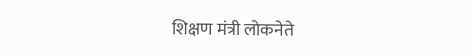शिक्षण मंत्री लोकनेते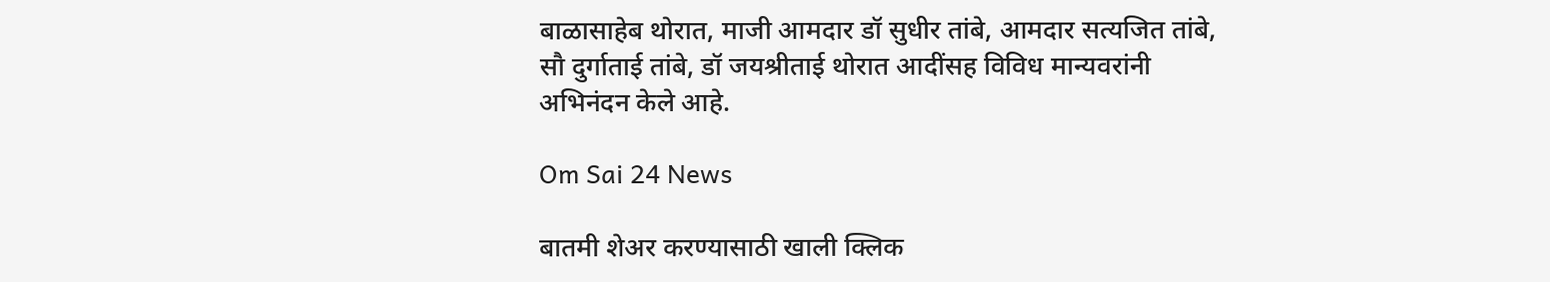बाळासाहेब थोरात, माजी आमदार डॉ सुधीर तांबे, आमदार सत्यजित तांबे, सौ दुर्गाताई तांबे, डॉ जयश्रीताई थोरात आदींसह विविध मान्यवरांनी अभिनंदन केले आहे.

Om Sai 24 News

बातमी शेअर करण्यासाठी खाली क्लिक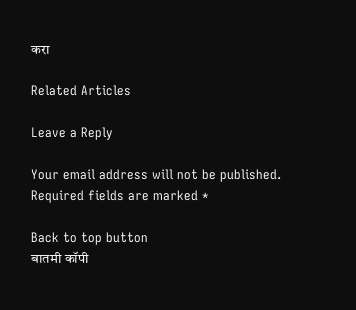करा

Related Articles

Leave a Reply

Your email address will not be published. Required fields are marked *

Back to top button
बातमी कॉपी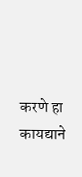करणे हा कायद्याने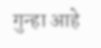गुन्हा आहे